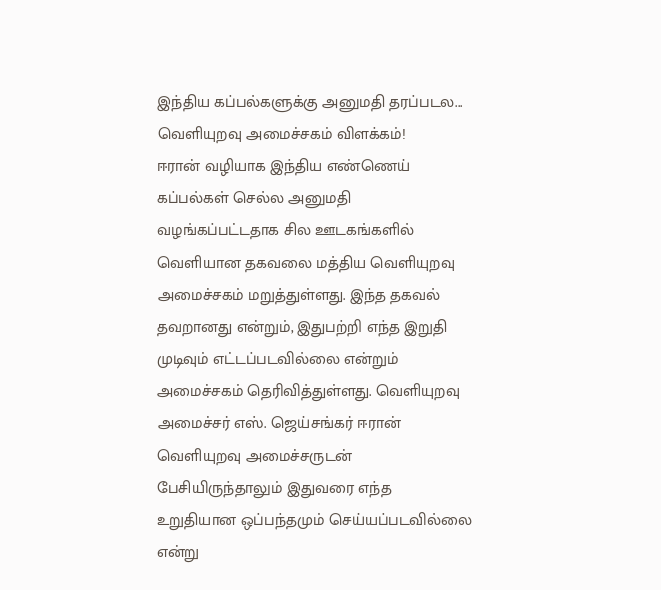இந்திய கப்பல்களுக்கு அனுமதி தரப்படல... வெளியுறவு அமைச்சகம் விளக்கம்!
ஈரான் வழியாக இந்திய எண்ணெய் கப்பல்கள் செல்ல அனுமதி வழங்கப்பட்டதாக சில ஊடகங்களில் வெளியான தகவலை மத்திய வெளியுறவு அமைச்சகம் மறுத்துள்ளது. இந்த தகவல் தவறானது என்றும், இதுபற்றி எந்த இறுதி முடிவும் எட்டப்படவில்லை என்றும் அமைச்சகம் தெரிவித்துள்ளது. வெளியுறவு அமைச்சர் எஸ். ஜெய்சங்கர் ஈரான் வெளியுறவு அமைச்சருடன் பேசியிருந்தாலும் இதுவரை எந்த உறுதியான ஒப்பந்தமும் செய்யப்படவில்லை என்று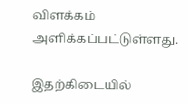விளக்கம் அளிக்கப்பட்டுள்ளது.

இதற்கிடையில்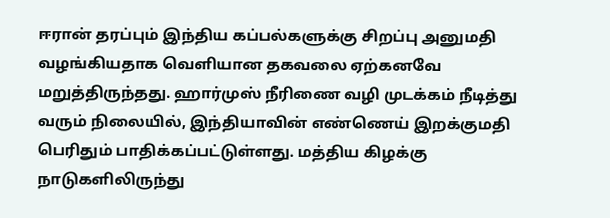ஈரான் தரப்பும் இந்திய கப்பல்களுக்கு சிறப்பு அனுமதி வழங்கியதாக வெளியான தகவலை ஏற்கனவே மறுத்திருந்தது. ஹார்முஸ் நீரிணை வழி முடக்கம் நீடித்து வரும் நிலையில், இந்தியாவின் எண்ணெய் இறக்குமதி பெரிதும் பாதிக்கப்பட்டுள்ளது. மத்திய கிழக்கு நாடுகளிலிருந்து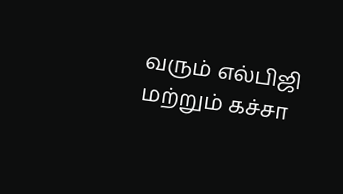வரும் எல்பிஜி மற்றும் கச்சா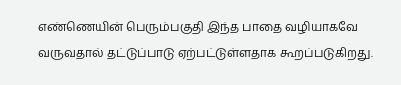எண்ணெயின் பெரும்பகுதி இந்த பாதை வழியாகவே வருவதால் தட்டுப்பாடு ஏற்பட்டுள்ளதாக கூறப்படுகிறது.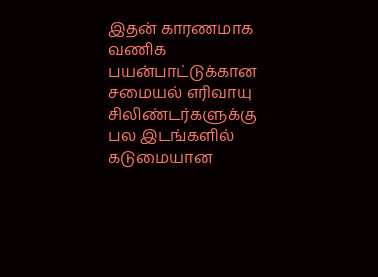இதன் காரணமாக வணிக பயன்பாட்டுக்கான சமையல் எரிவாயு சிலிண்டர்களுக்கு பல இடங்களில் கடுமையான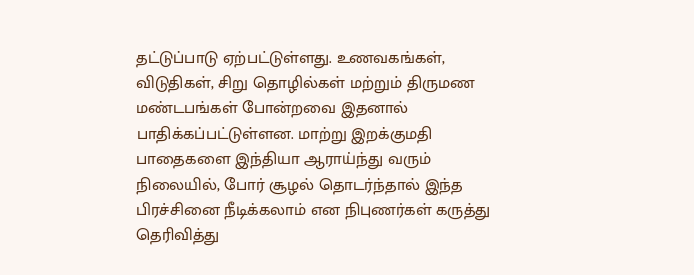தட்டுப்பாடு ஏற்பட்டுள்ளது. உணவகங்கள், விடுதிகள், சிறு தொழில்கள் மற்றும் திருமண மண்டபங்கள் போன்றவை இதனால் பாதிக்கப்பட்டுள்ளன. மாற்று இறக்குமதி பாதைகளை இந்தியா ஆராய்ந்து வரும் நிலையில், போர் சூழல் தொடர்ந்தால் இந்த பிரச்சினை நீடிக்கலாம் என நிபுணர்கள் கருத்து தெரிவித்து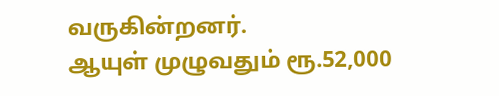வருகின்றனர்.
ஆயுள் முழுவதும் ரூ.52,000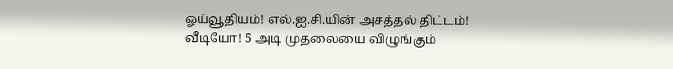ஓய்வூதியம்! எல்.ஐ.சி.யின் அசத்தல் திட்டம்!
வீடியோ! 5 அடி முதலையை விழுங்கும்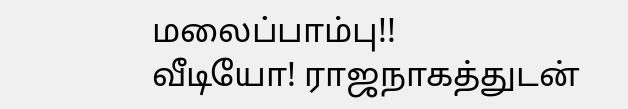மலைப்பாம்பு!!
வீடியோ! ராஜநாகத்துடன்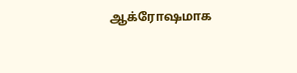ஆக்ரோஷமாக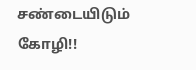சண்டையிடும் கோழி!!